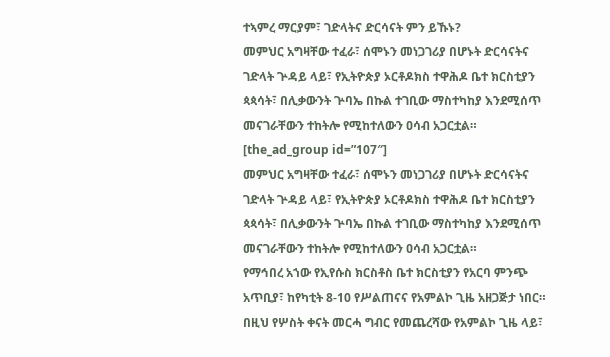ተኣምረ ማርያም፣ ገድላትና ድርሳናት ምን ይኹኑ?
መምህር አግዛቸው ተፈራ፣ ሰሞኑን መነጋገሪያ በሆኑት ድርሳናትና ገድላት ጕዳይ ላይ፣ የኢትዮጵያ ኦርቶዶክስ ተዋሕዶ ቤተ ክርስቲያን ጳጳሳት፣ በሊቃውንት ጕባኤ በኩል ተገቢው ማስተካከያ እንደሚሰጥ መናገራቸውን ተከትሎ የሚከተለውን ዐሳብ አጋርቷል።
[the_ad_group id=”107″]
መምህር አግዛቸው ተፈራ፣ ሰሞኑን መነጋገሪያ በሆኑት ድርሳናትና ገድላት ጕዳይ ላይ፣ የኢትዮጵያ ኦርቶዶክስ ተዋሕዶ ቤተ ክርስቲያን ጳጳሳት፣ በሊቃውንት ጕባኤ በኩል ተገቢው ማስተካከያ እንደሚሰጥ መናገራቸውን ተከትሎ የሚከተለውን ዐሳብ አጋርቷል።
የማኅበረ አኀው የኢየሱስ ክርስቶስ ቤተ ክርስቲያን የአርባ ምንጭ አጥቢያ፣ ከየካቲት 8-10 የሥልጠናና የአምልኮ ጊዜ አዘጋጅታ ነበር። በዚህ የሦስት ቀናት መርሓ ግብር የመጨረሻው የአምልኮ ጊዜ ላይ፣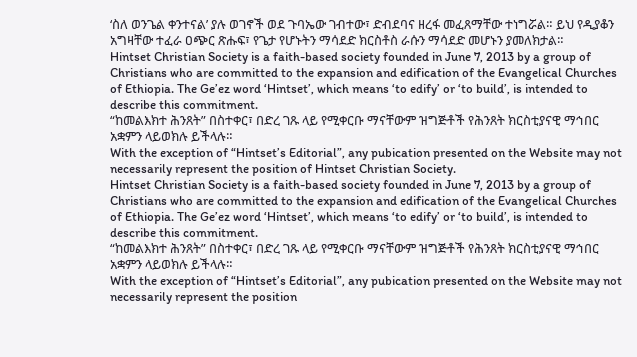‘ስለ ወንጌል ቀንተናል’ ያሉ ወገኖች ወደ ጉባኤው ገብተው፣ ድብደባና ዘረፋ መፈጸማቸው ተነግሯል። ይህ የዲያቆን አግዛቸው ተፈራ ዐጭር ጽሑፍ፣ የጌታ የሆኑትን ማሳደድ ክርስቶስ ራሱን ማሳደድ መሆኑን ያመለክታል።
Hintset Christian Society is a faith-based society founded in June 7, 2013 by a group of Christians who are committed to the expansion and edification of the Evangelical Churches of Ethiopia. The Ge’ez word ‘Hintset’, which means ‘to edify’ or ‘to build’, is intended to describe this commitment.
“ከመልእክተ ሕንጸት” በስተቀር፣ በድረ ገጹ ላይ የሚቀርቡ ማናቸውም ዝግጅቶች የሕንጸት ክርስቲያናዊ ማኅበር አቋምን ላይወክሉ ይችላሉ።
With the exception of “Hintset’s Editorial”, any pubication presented on the Website may not necessarily represent the position of Hintset Christian Society.
Hintset Christian Society is a faith-based society founded in June 7, 2013 by a group of Christians who are committed to the expansion and edification of the Evangelical Churches of Ethiopia. The Ge’ez word ‘Hintset’, which means ‘to edify’ or ‘to build’, is intended to describe this commitment.
“ከመልእክተ ሕንጸት” በስተቀር፣ በድረ ገጹ ላይ የሚቀርቡ ማናቸውም ዝግጅቶች የሕንጸት ክርስቲያናዊ ማኅበር አቋምን ላይወክሉ ይችላሉ።
With the exception of “Hintset’s Editorial”, any pubication presented on the Website may not necessarily represent the position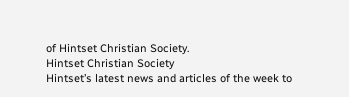of Hintset Christian Society.
Hintset Christian Society
Hintset’s latest news and articles of the week to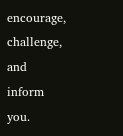encourage, challenge, and inform you.